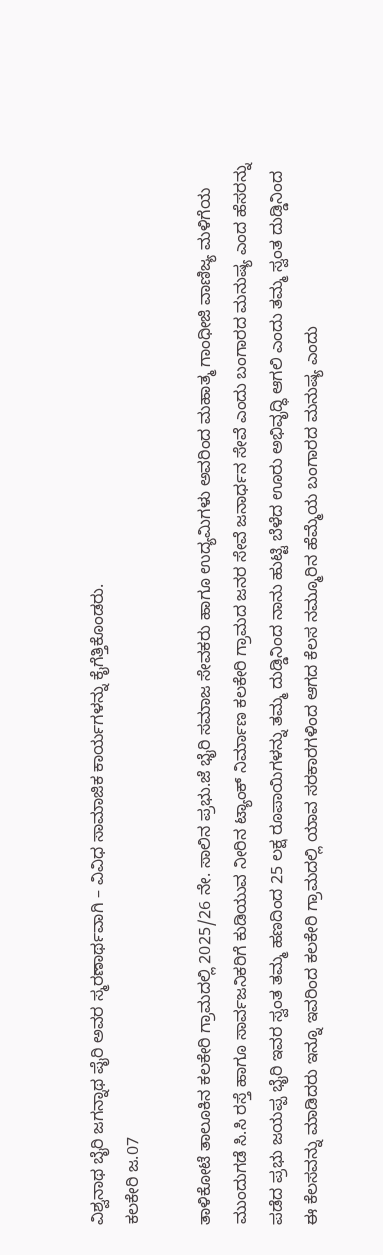ವಿಶ್ವನಾಥ ಬೈರಿ ಜಗನ್ನಾಥ ಪೈರಿ ಅವರ ಸ್ಮರಣಾರ್ಥವಾಗಿ – ವಿವಿಧ ಸಾಮಾಜಿಕ ಕಾರ್ಯಗಳನ್ನು ಕೈಗೆತ್ತಿಕೊಂಡರು.
ಕಲಕೇರಿ ಜ.07

ತಾಳಿಕೋಟೆ ತಾಲೂಕಿನ ಕಲಕೇರಿ ಗ್ರಾಮದಲ್ಲಿ 2025/26 ನೇ. ಸಾಲಿನ ಪ್ರಭು.ಜೆ ಭೈರಿ ಸಮಾಜ ಸೇವಕರು ಹಾಗೂ ಉದ್ಯಮಿಗಳು ಅವರಿಂದ ಮಹಾತ್ಮ ಗಾಂಧೀಜಿ ವಾಣಿಜ್ಯ ಮಳಿಗೆಯ ಮುಂದುಗಡೆ ಸಿ.ಸಿ ರಸ್ತೆ ಹಾಗೂ ಸಾರ್ವಜನಿಕರಿಗೆ ಕುಡಿಯುವ ನೀರಿನ ಟ್ಯಾಂಕ್ ನಿರ್ಮಾಣ ಕಲಕೇರಿ ಗ್ರಾಮದ ಜನರ ಸೇವೆ ಜನಾರ್ಧನ ಸೇವೆ ಎಂದು ಬಂಗಾರದ ಮನುಷ್ಯ ಎಂದ ಹೆಸರನ್ನು ಪಡೆದ ಪ್ರಭು ಜಯಪ್ಪ ಭೈರಿ ಇವರ ಸ್ವಂತ ತಮ್ಮ ಹಣದಿಂದ 25 ಲಕ್ಷ ರೂಪಾಯಿಗಳನ್ನು ತಮ್ಮ ದುಡ್ಡಿನಿಂದ ನಾನು ಹುಟ್ಟಿ ಬೆಳೆದ ಊರು ಅಭಿವೃದ್ಧಿ ಆಗಲಿ ಎಂದು ತಮ್ಮ ಸ್ವಂತ ದುಡ್ಡಿನಿಂದ ಈ ಕೆಲಸವನ್ನು ಮಾಡಿದರು ಇನ್ನೂ ಇವರಿಂದ ಕಲಕೇರಿ ಗ್ರಾಮದಲ್ಲಿ ಯಾವ ಸರಕಾರಗಳಿಂದ ಆಗದ ಕೆಲಸ ನಮ್ಮೂರಿನ ಹೆಮ್ಮೆಯ ಬಂಗಾರದ ಮನುಷ್ಯ ಎಂದು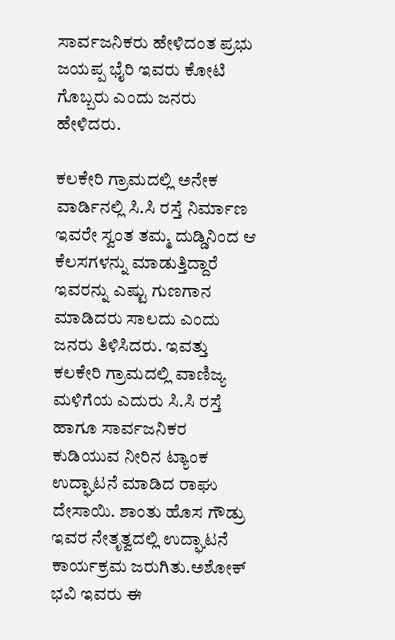ಸಾರ್ವಜನಿಕರು ಹೇಳಿದಂತ ಪ್ರಭು ಜಯಪ್ಪ ಭೈರಿ ಇವರು ಕೋಟಿ ಗೊಬ್ಬರು ಎಂದು ಜನರು ಹೇಳಿದರು.

ಕಲಕೇರಿ ಗ್ರಾಮದಲ್ಲಿ ಅನೇಕ ವಾರ್ಡಿನಲ್ಲಿ ಸಿ.ಸಿ ರಸ್ತೆ ನಿರ್ಮಾಣ ಇವರೇ ಸ್ವಂತ ತಮ್ಮ ದುಡ್ಡಿನಿಂದ ಆ ಕೆಲಸಗಳನ್ನು ಮಾಡುತ್ತಿದ್ದಾರೆ ಇವರನ್ನು ಎಷ್ಟು ಗುಣಗಾನ ಮಾಡಿದರು ಸಾಲದು ಎಂದು ಜನರು ತಿಳಿಸಿದರು. ಇವತ್ತು ಕಲಕೇರಿ ಗ್ರಾಮದಲ್ಲಿ ವಾಣಿಜ್ಯ ಮಳಿಗೆಯ ಎದುರು ಸಿ.ಸಿ ರಸ್ತೆ ಹಾಗೂ ಸಾರ್ವಜನಿಕರ ಕುಡಿಯುವ ನೀರಿನ ಟ್ಯಾಂಕ ಉದ್ಘಾಟನೆ ಮಾಡಿದ ರಾಘು ದೇಸಾಯಿ. ಶಾಂತು ಹೊಸ ಗೌಡ್ರು ಇವರ ನೇತೃತ್ವದಲ್ಲಿ ಉದ್ಘಾಟನೆ ಕಾರ್ಯಕ್ರಮ ಜರುಗಿತು.ಅಶೋಕ್ ಭವಿ ಇವರು ಈ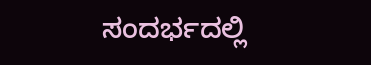ಸಂದರ್ಭದಲ್ಲಿ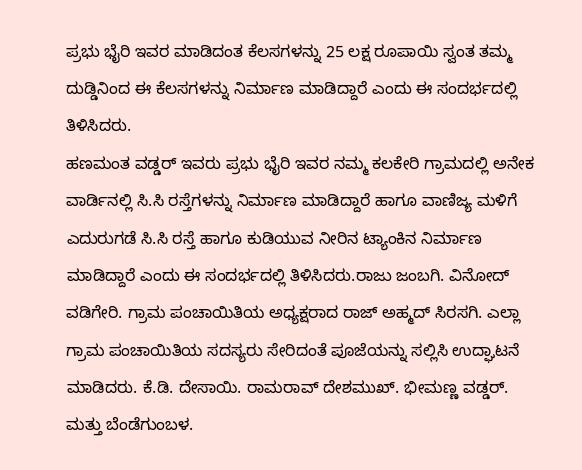ಪ್ರಭು ಭೈರಿ ಇವರ ಮಾಡಿದಂತ ಕೆಲಸಗಳನ್ನು 25 ಲಕ್ಷ ರೂಪಾಯಿ ಸ್ವಂತ ತಮ್ಮ ದುಡ್ಡಿನಿಂದ ಈ ಕೆಲಸಗಳನ್ನು ನಿರ್ಮಾಣ ಮಾಡಿದ್ದಾರೆ ಎಂದು ಈ ಸಂದರ್ಭದಲ್ಲಿ ತಿಳಿಸಿದರು.
ಹಣಮಂತ ವಡ್ಡರ್ ಇವರು ಪ್ರಭು ಭೈರಿ ಇವರ ನಮ್ಮ ಕಲಕೇರಿ ಗ್ರಾಮದಲ್ಲಿ ಅನೇಕ ವಾರ್ಡಿನಲ್ಲಿ ಸಿ.ಸಿ ರಸ್ತೆಗಳನ್ನು ನಿರ್ಮಾಣ ಮಾಡಿದ್ದಾರೆ ಹಾಗೂ ವಾಣಿಜ್ಯ ಮಳಿಗೆ ಎದುರುಗಡೆ ಸಿ.ಸಿ ರಸ್ತೆ ಹಾಗೂ ಕುಡಿಯುವ ನೀರಿನ ಟ್ಯಾಂಕಿನ ನಿರ್ಮಾಣ ಮಾಡಿದ್ದಾರೆ ಎಂದು ಈ ಸಂದರ್ಭದಲ್ಲಿ ತಿಳಿಸಿದರು.ರಾಜು ಜಂಬಗಿ. ವಿನೋದ್ ವಡಿಗೇರಿ. ಗ್ರಾಮ ಪಂಚಾಯಿತಿಯ ಅಧ್ಯಕ್ಷರಾದ ರಾಜ್ ಅಹ್ಮದ್ ಸಿರಸಗಿ. ಎಲ್ಲಾ ಗ್ರಾಮ ಪಂಚಾಯಿತಿಯ ಸದಸ್ಯರು ಸೇರಿದಂತೆ ಪೂಜೆಯನ್ನು ಸಲ್ಲಿಸಿ ಉದ್ಘಾಟನೆ ಮಾಡಿದರು. ಕೆ.ಡಿ. ದೇಸಾಯಿ. ರಾಮರಾವ್ ದೇಶಮುಖ್. ಭೀಮಣ್ಣ ವಡ್ಡರ್. ಮತ್ತು ಬೆಂಡೆಗುಂಬಳ.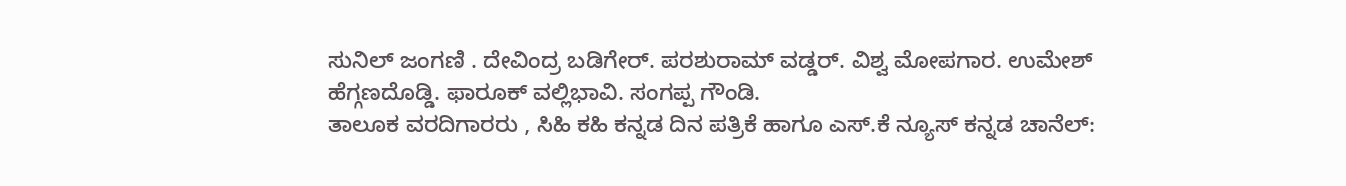ಸುನಿಲ್ ಜಂಗಣಿ . ದೇವಿಂದ್ರ ಬಡಿಗೇರ್. ಪರಶುರಾಮ್ ವಡ್ಡರ್. ವಿಶ್ವ ಮೋಪಗಾರ. ಉಮೇಶ್ ಹೆಗ್ಗಣದೊಡ್ಡಿ. ಫಾರೂಕ್ ವಲ್ಲಿಭಾವಿ. ಸಂಗಪ್ಪ ಗೌಂಡಿ.
ತಾಲೂಕ ವರದಿಗಾರರು , ಸಿಹಿ ಕಹಿ ಕನ್ನಡ ದಿನ ಪತ್ರಿಕೆ ಹಾಗೂ ಎಸ್.ಕೆ ನ್ಯೂಸ್ ಕನ್ನಡ ಚಾನೆಲ್: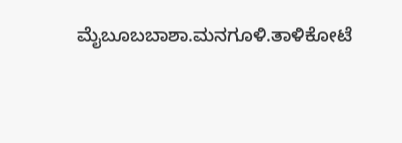ಮೈಬೂಬಬಾಶಾ.ಮನಗೂಳಿ.ತಾಳಿಕೋಟೆ